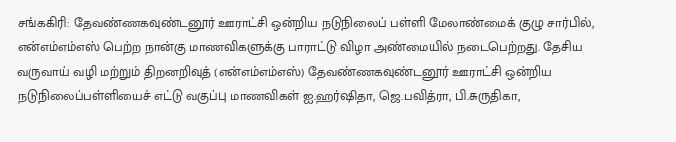சங்ககிரி: தேவண்ணகவுண்டனூர் ஊராட்சி ஒன்றிய நடுநிலைப் பள்ளி மேலாண்மைக் குழு சார்பில், என்எம்எம்எஸ் பெற்ற நான்கு மாணவிகளுக்கு பாராட்டு விழா அண்மையில் நடைபெற்றது. தேசிய வருவாய் வழி மற்றும் திறனறிவுத் (என்எம்எம்எஸ்) தேவண்ணகவுண்டனூர் ஊராட்சி ஒன்றிய நடுநிலைப்பள்ளியைச் எட்டு வகுப்பு மாணவிகள் ஐ.ஹர்ஷிதா, ஜெ.பவித்ரா, பி.சுருதிகா,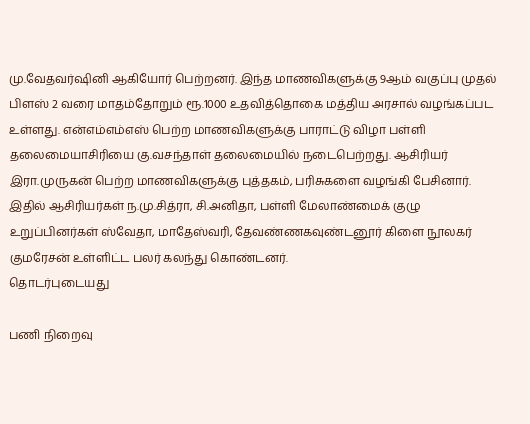மு.வேதவர்ஷினி ஆகியோர் பெற்றனர். இந்த மாணவிகளுக்கு 9ஆம் வகுப்பு முதல் பிளஸ் 2 வரை மாதம்தோறும் ரூ.1000 உதவித்தொகை மத்திய அரசால் வழங்கப்பட உள்ளது. என்எம்எம்எஸ் பெற்ற மாணவிகளுக்கு பாராட்டு விழா பள்ளி தலைமையாசிரியை கு.வசந்தாள் தலைமையில் நடைபெற்றது. ஆசிரியர் இரா.முருகன் பெற்ற மாணவிகளுக்கு புத்தகம், பரிசுகளை வழங்கி பேசினார். இதில் ஆசிரியர்கள் ந.மு.சித்ரா, சி.அனிதா, பள்ளி மேலாண்மைக் குழு உறுப்பினர்கள் ஸ்வேதா, மாதேஸ்வரி, தேவண்ணகவுண்டனூர் கிளை நூலகர் குமரேசன் உள்ளிட்ட பலர் கலந்து கொண்டனர்.
தொடர்புடையது

பணி நிறைவு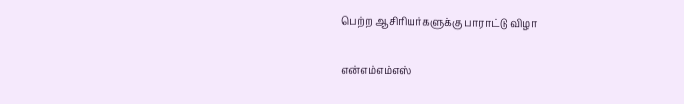பெற்ற ஆசிரியர்களுக்கு பாராட்டு விழா

என்எம்எம்எஸ்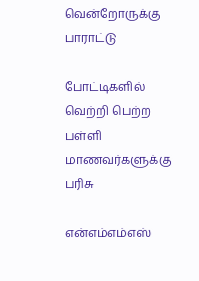வென்றோருக்கு பாராட்டு

போட்டிகளில் வெற்றி பெற்ற பள்ளி மாணவர்களுக்கு பரிசு

என்எம்எம்எஸ்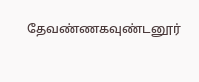தேவண்ணகவுண்டனூர்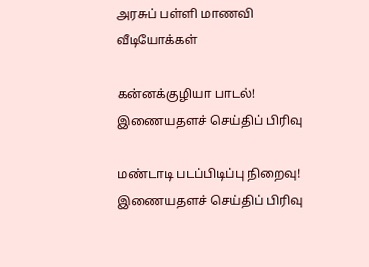அரசுப் பள்ளி மாணவி
வீடியோக்கள்

கன்னக்குழியா பாடல்!
இணையதளச் செய்திப் பிரிவு

மண்டாடி படப்பிடிப்பு நிறைவு!
இணையதளச் செய்திப் பிரிவு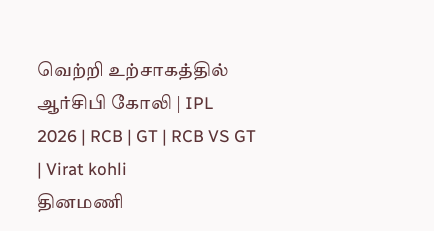வெற்றி உற்சாகத்தில் ஆர்சிபி கோலி | IPL 2026 | RCB | GT | RCB VS GT | Virat kohli
தினமணி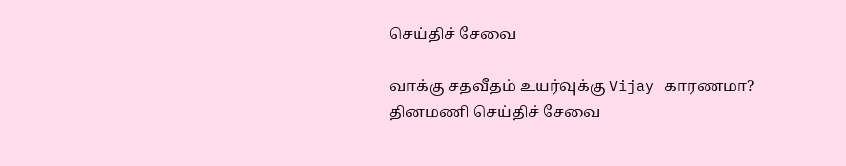செய்திச் சேவை

வாக்கு சதவீதம் உயர்வுக்கு Vijay காரணமா?
தினமணி செய்திச் சேவை